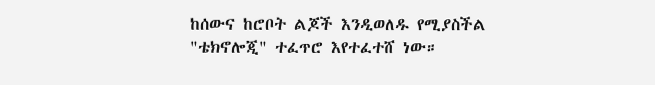ከሰውና ከሮቦት ልጆች እንዲወለዱ የሚያስችል "ቴክኖሎጂ" ተፈጥሮ እየተፈተሸ ነው።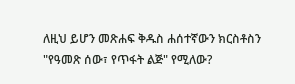ለዚህ ይሆን መጽሐፍ ቅዱስ ሐሰተኛውን ክርስቶስን "የዓመጽ ሰው፣ የጥፋት ልጅ" የሚለው?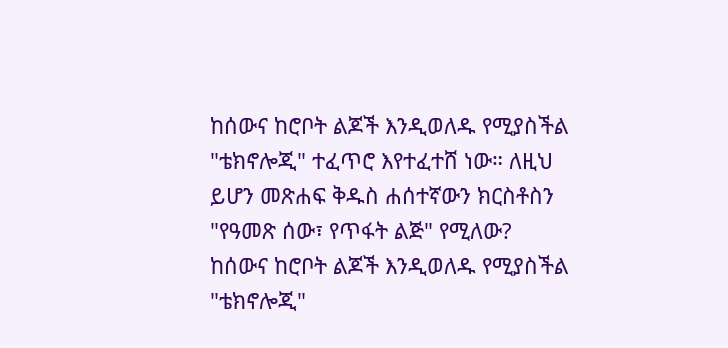ከሰውና ከሮቦት ልጆች እንዲወለዱ የሚያስችል "ቴክኖሎጂ" ተፈጥሮ እየተፈተሸ ነው። ለዚህ ይሆን መጽሐፍ ቅዱስ ሐሰተኛውን ክርስቶስን "የዓመጽ ሰው፣ የጥፋት ልጅ" የሚለው?
ከሰውና ከሮቦት ልጆች እንዲወለዱ የሚያስችል "ቴክኖሎጂ"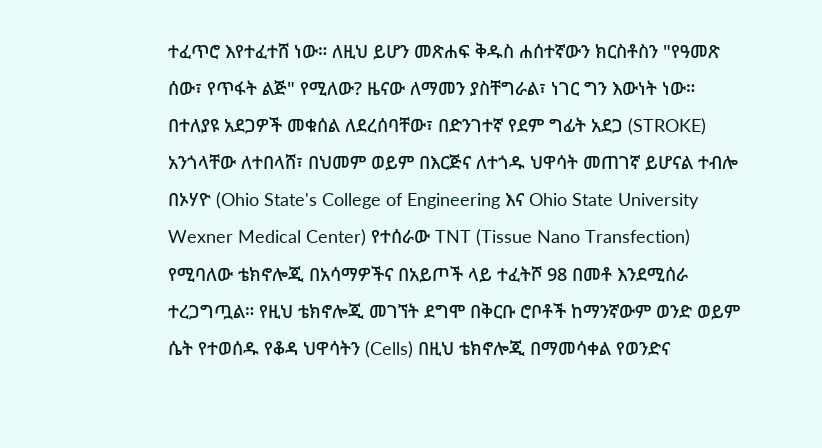ተፈጥሮ እየተፈተሸ ነው። ለዚህ ይሆን መጽሐፍ ቅዱስ ሐሰተኛውን ክርስቶስን "የዓመጽ ሰው፣ የጥፋት ልጅ" የሚለው? ዜናው ለማመን ያስቸግራል፣ ነገር ግን እውነት ነው። በተለያዩ አደጋዎች መቁሰል ለደረሰባቸው፣ በድንገተኛ የደም ግፊት አደጋ (STROKE) አንጎላቸው ለተበላሸ፣ በህመም ወይም በእርጅና ለተጎዱ ህዋሳት መጠገኛ ይሆናል ተብሎ በኦሃዮ (Ohio State's College of Engineering እና Ohio State University Wexner Medical Center) የተሰራው TNT (Tissue Nano Transfection) የሚባለው ቴክኖሎጂ በአሳማዎችና በአይጦች ላይ ተፈትሾ 98 በመቶ እንደሚሰራ ተረጋግጧል። የዚህ ቴክኖሎጂ መገኘት ደግሞ በቅርቡ ሮቦቶች ከማንኛውም ወንድ ወይም ሴት የተወሰዱ የቆዳ ህዋሳትን (Cells) በዚህ ቴክኖሎጂ በማመሳቀል የወንድና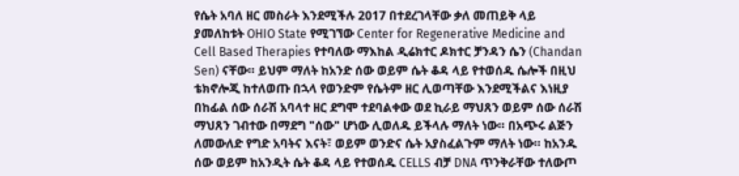የሴት አባለ ዘር መስራት እንደሚችሉ 2017 በተደረገላቸው ቃለ መጠይቅ ላይ ያመለከቱት OHIO State የሚገኘው Center for Regenerative Medicine and Cell Based Therapies የተባለው ማእከል ዲሬክተር ዶክተር ቻንዳን ሴን (Chandan Sen) ናቸው። ይህም ማለት ከአንድ ሰው ወይም ሴት ቆዳ ላይ የተወሰዱ ሴሎች በዚህ ቴክኖሎጂ ከተለወጡ በኋላ የወንድም የሴትም ዘር ሊወጣቸው እንደሚችልና እነዚያ በከፊል ሰው ሰራሽ አባላተ ዘር ደግሞ ተደባልቀው ወደ ኪራይ ማህጸን ወይም ሰው ሰራሽ ማህጸን ገብተው በማደግ "ሰው" ሆነው ሊወለዱ ይችላሉ ማለት ነው። በአጭሩ ልጅን ለመውለድ የግድ አባትና እናት፣ ወይም ወንድና ሴት አያስፈልጉም ማለት ነው። ከአንዱ ሰው ወይም ከአንዲት ሴት ቆዳ ላይ የተወሰዱ CELLS ብቻ DNA ጥንቅራቸው ተለውጦ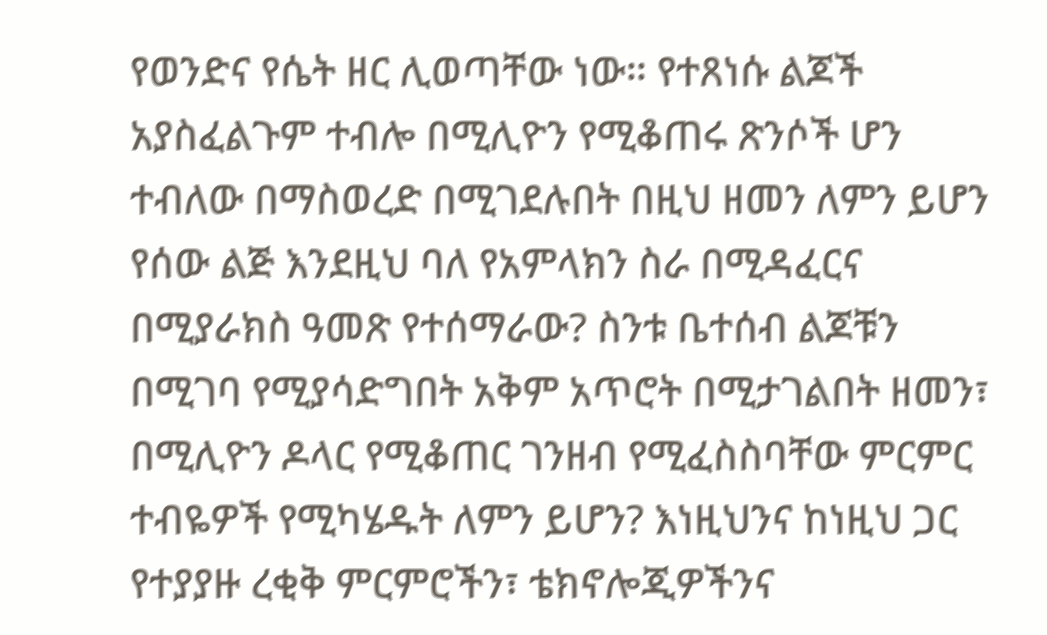የወንድና የሴት ዘር ሊወጣቸው ነው። የተጸነሱ ልጆች አያስፈልጉም ተብሎ በሚሊዮን የሚቆጠሩ ጽንሶች ሆን ተብለው በማስወረድ በሚገደሉበት በዚህ ዘመን ለምን ይሆን የሰው ልጅ እንደዚህ ባለ የአምላክን ስራ በሚዳፈርና በሚያራክስ ዓመጽ የተሰማራው? ስንቱ ቤተሰብ ልጆቹን በሚገባ የሚያሳድግበት አቅም አጥሮት በሚታገልበት ዘመን፣ በሚሊዮን ዶላር የሚቆጠር ገንዘብ የሚፈስስባቸው ምርምር ተብዬዎች የሚካሄዱት ለምን ይሆን? እነዚህንና ከነዚህ ጋር የተያያዙ ረቂቅ ምርምሮችን፣ ቴክኖሎጂዎችንና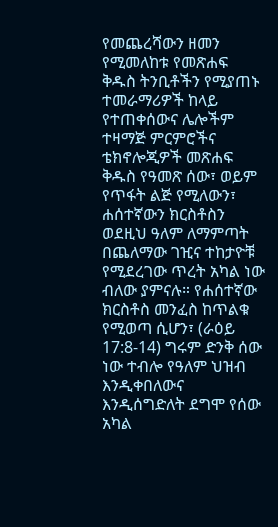የመጨረሻውን ዘመን የሚመለከቱ የመጽሐፍ ቅዱስ ትንቢቶችን የሚያጠኑ ተመራማሪዎች ከላይ የተጠቀሰውና ሌሎችም ተዛማጅ ምርምሮችና ቴክኖሎጂዎች መጽሐፍ ቅዱስ የዓመጽ ሰው፣ ወይም የጥፋት ልጅ የሚለውን፣ ሐሰተኛውን ክርስቶስን ወደዚህ ዓለም ለማምጣት በጨለማው ገዢና ተከታዮቹ የሚደረገው ጥረት አካል ነው ብለው ያምናሉ። የሐሰተኛው ክርስቶስ መንፈስ ከጥልቁ የሚወጣ ሲሆን፣ (ራዕይ 17:8-14) ግሩም ድንቅ ሰው ነው ተብሎ የዓለም ህዝብ እንዲቀበለውና እንዲሰግድለት ደግሞ የሰው አካል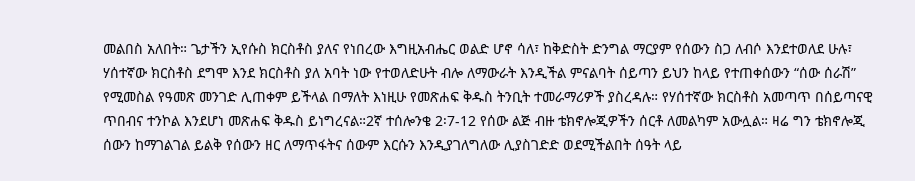መልበስ አለበት። ጌታችን ኢየሱስ ክርስቶስ ያለና የነበረው እግዚአብሔር ወልድ ሆኖ ሳለ፣ ከቅድስት ድንግል ማርያም የሰውን ስጋ ለብሶ እንደተወለደ ሁሉ፣ ሃሰተኛው ክርስቶስ ደግሞ እንደ ክርስቶስ ያለ አባት ነው የተወለድሁት ብሎ ለማውራት እንዲችል ምናልባት ሰይጣን ይህን ከላይ የተጠቀሰውን “ሰው ሰራሽ” የሚመስል የዓመጽ መንገድ ሊጠቀም ይችላል በማለት እነዚሁ የመጽሐፍ ቅዱስ ትንቢት ተመራማሪዎች ያስረዳሉ። የሃሰተኛው ክርስቶስ አመጣጥ በሰይጣናዊ ጥበብና ተንኮል እንደሆነ መጽሐፍ ቅዱስ ይነግረናል።2ኛ ተሰሎንቄ 2፡7-12 የሰው ልጅ ብዙ ቴክኖሎጂዎችን ሰርቶ ለመልካም አውሏል። ዛሬ ግን ቴክኖሎጂ ሰውን ከማገልገል ይልቅ የሰውን ዘር ለማጥፋትና ሰውም እርሱን እንዲያገለግለው ሊያስገድድ ወደሚችልበት ሰዓት ላይ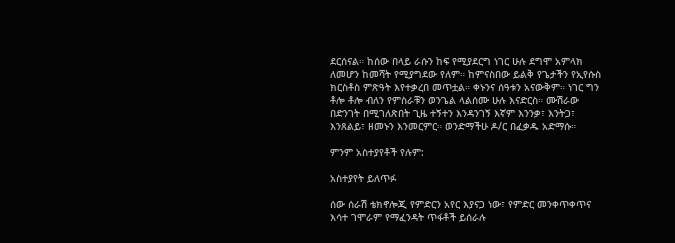ደርሰናል። ከሰው በላይ ራሱን ከፍ የሚያደርግ ነገር ሁሉ ደግሞ አምላክ ለመሆን ከመሻት የሚያግደው የለም። ከምናስበው ይልቅ የጌታችን የኢየሱስ ክርስቶስ ምጽዓት እየተቃረበ መጥቷል። ቀኑንና ሰዓቱን አናውቅም። ነገር ግን ቶሎ ቶሎ ብለን የምስራቹን ወንጌል ላልሰሙ ሁሉ እናድርስ። ሙሽራው በድንገት በሚገለጽበት ጊዜ ተኝተን እንዳንገኝ እኛም እንንቃ፣ እንትጋ፣ እንጸልይ፣ ዘመኑን እንመርምር። ወንድማችሁ ዶ/ር በፈቃዱ አድማሱ።

ምንም አስተያየቶች የሉም:

አስተያየት ይለጥፉ

ሰው ሰራሽ ቴክኖሎጂ የምድርን አየር እያናጋ ነው፣ የምድር መንቀጥቀጥና እሳተ ገሞራም የማፈንዳት ጥፋቶች ይሰራሉ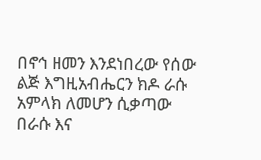በኖኅ ዘመን እንደነበረው የሰው ልጅ እግዚአብሔርን ክዶ ራሱ አምላክ ለመሆን ሲቃጣው በራሱ እና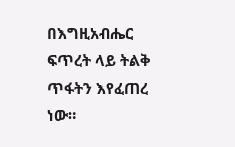በእግዚአብሔር ፍጥረት ላይ ትልቅ ጥፋትን እየፈጠረ ነው።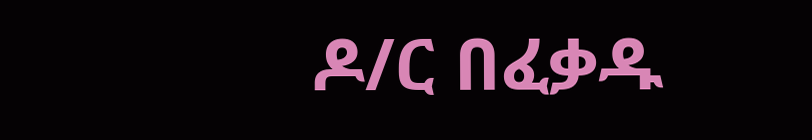ዶ/ር በፈቃዱ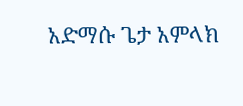አድማሱ ጌታ አምላክ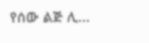የሰው ልጅ ሊ...